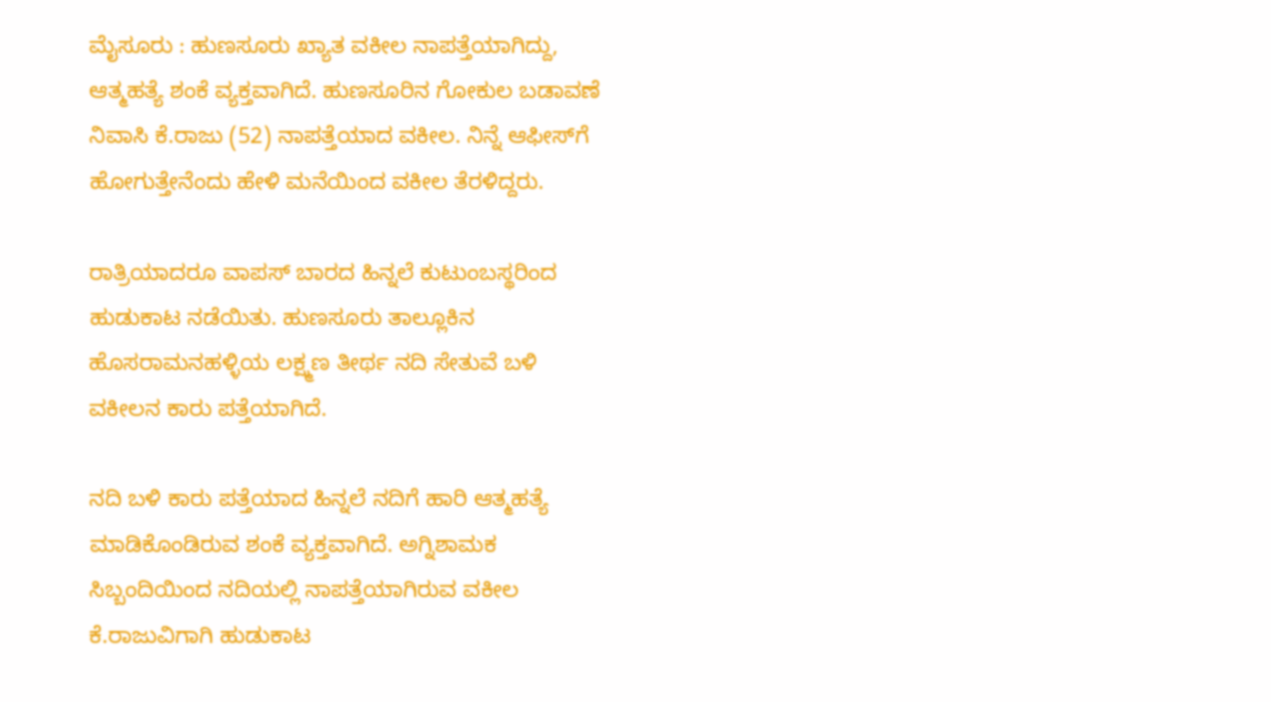ಮೈಸೂರು : ಹುಣಸೂರು ಖ್ಯಾತ ವಕೀಲ ನಾಪತ್ತೆಯಾಗಿದ್ದು, ಆತ್ಮಹತ್ಯೆ ಶಂಕೆ ವ್ಯಕ್ತವಾಗಿದೆ. ಹುಣಸೂರಿನ ಗೋಕುಲ ಬಡಾವಣೆ ನಿವಾಸಿ ಕೆ.ರಾಜು (52) ನಾಪತ್ತೆಯಾದ ವಕೀಲ. ನಿನ್ನೆ ಆಫೀಸ್‌ಗೆ ಹೋಗುತ್ತೇನೆಂದು ಹೇಳಿ ಮನೆಯಿಂದ ವಕೀಲ ತೆರಳಿದ್ದರು.

ರಾತ್ರಿಯಾದರೂ ವಾಪಸ್ ಬಾರದ ಹಿನ್ನಲೆ ಕುಟುಂಬಸ್ಥರಿಂದ ಹುಡುಕಾಟ ನಡೆಯಿತು. ಹುಣಸೂರು ತಾಲ್ಲೂಕಿನ ಹೊಸರಾಮನಹಳ್ಳಿಯ ಲಕ್ಷ್ಮಣ ತೀರ್ಥ ನದಿ ಸೇತುವೆ ಬಳಿ ವಕೀಲನ ಕಾರು ಪತ್ತೆಯಾಗಿದೆ.

ನದಿ ಬಳಿ ಕಾರು ಪತ್ತೆಯಾದ ಹಿನ್ನಲೆ ನದಿಗೆ ಹಾರಿ ಆತ್ಮಹತ್ಯೆ ಮಾಡಿಕೊಂಡಿರುವ ಶಂಕೆ ವ್ಯಕ್ತವಾಗಿದೆ. ಅಗ್ನಿಶಾಮಕ ಸಿಬ್ಬಂದಿಯಿಂದ ನದಿಯಲ್ಲಿ ನಾಪತ್ತೆಯಾಗಿರುವ ವಕೀಲ ಕೆ.ರಾಜುವಿಗಾಗಿ ಹುಡುಕಾಟ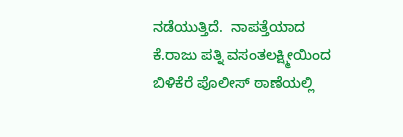ನಡೆಯುತ್ತಿದೆ.  ನಾಪತ್ತೆಯಾದ ಕೆ.ರಾಜು ಪತ್ನಿ ವಸಂತಲಕ್ಷ್ಮೀಯಿಂದ ಬಿಳಿಕೆರೆ ಪೊಲೀಸ್ ಠಾಣೆಯಲ್ಲಿ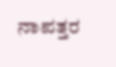ನಾಪತ್ತರ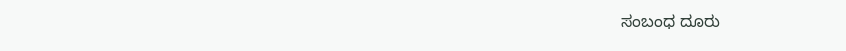ಸಂಬಂಧ ದೂರು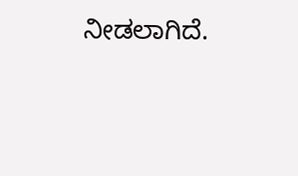ನೀಡಲಾಗಿದೆ.